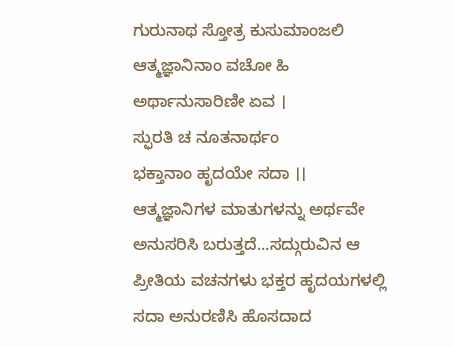ಗುರುನಾಥ ಸ್ತೋತ್ರ ಕುಸುಮಾಂಜಲಿ
ಆತ್ಮಜ್ಞಾನಿನಾಂ ವಚೋ ಹಿ
ಅರ್ಥಾನುಸಾರಿಣೀ ಏವ ।
ಸ್ಫುರತಿ ಚ ನೂತನಾರ್ಥಂ
ಭಕ್ತಾನಾಂ ಹೃದಯೇ ಸದಾ ।।
ಆತ್ಮಜ್ಞಾನಿಗಳ ಮಾತುಗಳನ್ನು ಅರ್ಥವೇ ಅನುಸರಿಸಿ ಬರುತ್ತದೆ...ಸದ್ಗುರುವಿನ ಆ ಪ್ರೀತಿಯ ವಚನಗಳು ಭಕ್ತರ ಹೃದಯಗಳಲ್ಲಿ ಸದಾ ಅನುರಣಿಸಿ ಹೊಸದಾದ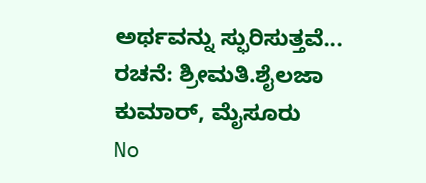ಅರ್ಥವನ್ನು ಸ್ಫುರಿಸುತ್ತವೆ...
ರಚನೆ: ಶ್ರೀಮತಿ.ಶೈಲಜಾ ಕುಮಾರ್, ಮೈಸೂರು
No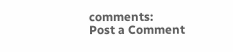comments:
Post a Comment